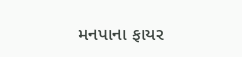મનપાના ફાયર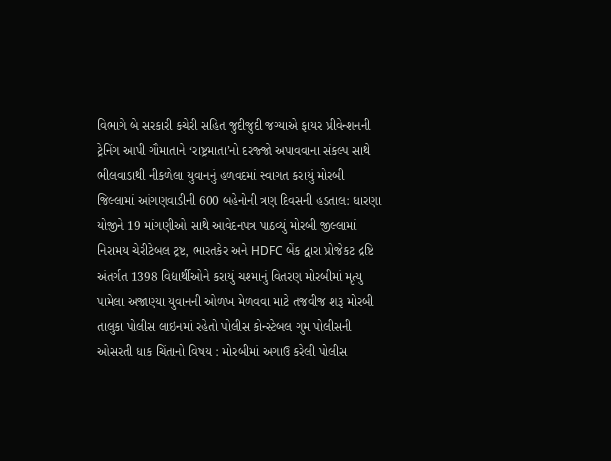વિભાગે બે સરકારી કચેરી સહિત જુદીજુદી જગ્યાએ ફાયર પ્રીવેન્શનની ટ્રેનિંગ આપી ગૌમાતાને ‘રાષ્ટ્રમાતા’નો દરજ્જો અપાવવાના સંકલ્પ સાથે ભીલવાડાથી નીકળેલા યુવાનનું હળવદમાં સ્વાગત કરાયું મોરબી જિલ્લામાં આંગણવાડીની 600 બહેનોની ત્રણ દિવસની હડતાલ: ધારણા યોજીને 19 માંગણીઓ સાથે આવેદનપત્ર પાઠવ્યું મોરબી જીલ્લામાં નિરામય ચેરીટેબલ ટ્રષ્ટ, ભારતકેર અને HDFC બેંક દ્વારા પ્રોજેકટ દ્રષ્ટિ અંતર્ગત 1398 વિદ્યાર્થીઓને કરાયું ચશ્માનું વિતરણ મોરબીમાં મૃત્યુ પામેલા અજાણ્યા યુવાનની ઓળખ મેળવવા માટે તજવીજ શરૂ મોરબી તાલુકા પોલીસ લાઇનમાં રહેતો પોલીસ કોન્સ્ટેબલ ગુમ પોલીસની ઓસરતી ધાક ચિંતાનો વિષય : મોરબીમાં અગાઉ કરેલી પોલીસ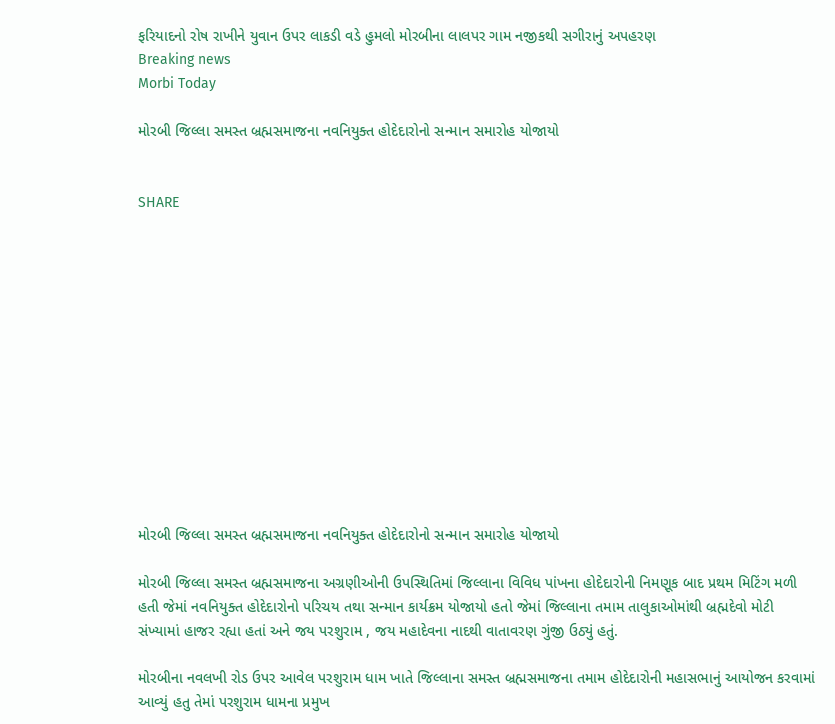ફરિયાદનો રોષ રાખીને યુવાન ઉપર લાકડી વડે હુમલો મોરબીના લાલપર ગામ નજીકથી સગીરાનું અપહરણ
Breaking news
Morbi Today

મોરબી જિલ્લા સમસ્ત બ્રહ્મસમાજના નવનિયુક્ત હોદેદારોનો સન્માન સમારોહ યોજાયો


SHARE













મોરબી જિલ્લા સમસ્ત બ્રહ્મસમાજના નવનિયુક્ત હોદેદારોનો સન્માન સમારોહ યોજાયો

મોરબી જિલ્લા સમસ્ત બ્રહ્મસમાજના અગ્રણીઓની ઉપસ્થિતિમાં જિલ્લાના વિવિધ પાંખના હોદેદારોની નિમણૂક બાદ પ્રથમ મિટિંગ મળી હતી જેમાં નવનિયુક્ત હોદેદારોનો પરિચય તથા સન્માન કાર્યક્રમ યોજાયો હતો જેમાં જિલ્લાના તમામ તાલુકાઓમાંથી બ્રહ્મદેવો મોટી સંખ્યામાં હાજર રહ્યા હતાં અને જય પરશુરામ , જય મહાદેવના નાદથી વાતાવરણ ગુંજી ઉઠ્યું હતું.

મોરબીના નવલખી રોડ ઉપર આવેલ પરશુરામ ધામ ખાતે જિલ્લાના સમસ્ત બ્રહ્મસમાજના તમામ હોદેદારોની મહાસભાનું આયોજન કરવામાં આવ્યું હતુ તેમાં પરશુરામ ધામના પ્રમુખ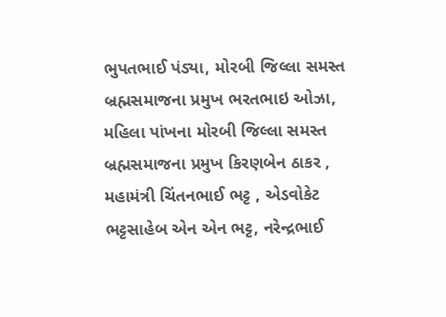ભુપતભાઈ પંડ્યા, મોરબી જિલ્લા સમસ્ત બ્રહ્મસમાજના પ્રમુખ ભરતભાઇ ઓઝા, મહિલા પાંખના મોરબી જિલ્લા સમસ્ત બ્રહ્મસમાજના પ્રમુખ કિરણબેન ઠાકર , મહામંત્રી ચિંતનભાઈ ભટ્ટ , એડવોકેટ ભટ્ટસાહેબ એન એન ભટ્ટ, નરેન્દ્રભાઈ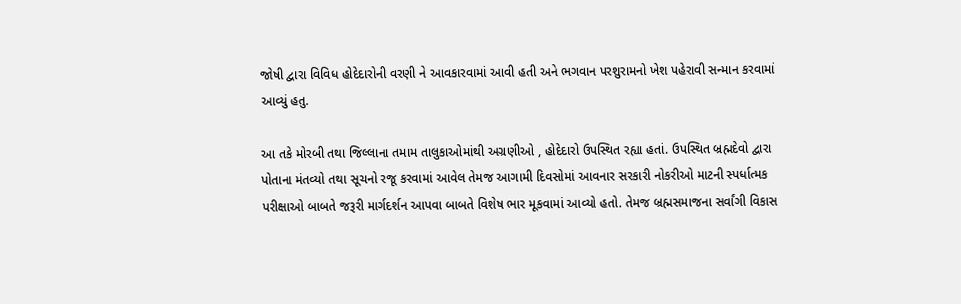જોષી દ્વારા વિવિધ હોદેદારોની વરણી ને આવકારવામાં આવી હતી અને ભગવાન પરશુરામનો ખેશ પહેરાવી સન્માન કરવામાં આવ્યું હતુ.

આ તકે મોરબી તથા જિલ્લાના તમામ તાલુકાઓમાંથી અગ્રણીઓ , હોદેદારો ઉપસ્થિત રહ્યા હતાં. ઉપસ્થિત બ્રહ્મદેવો દ્વારા પોતાના મંતવ્યો તથા સૂચનો રજૂ કરવામાં આવેલ તેમજ આગામી દિવસોમાં આવનાર સરકારી નોકરીઓ માટની સ્પર્ધાત્મક પરીક્ષાઓ બાબતે જરૂરી માર્ગદર્શન આપવા બાબતે વિશેષ ભાર મૂકવામાં આવ્યો હતો. તેમજ બ્રહ્મસમાજના સર્વાંગી વિકાસ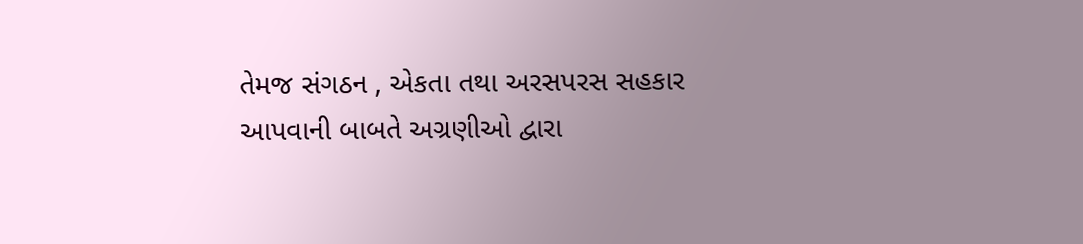તેમજ સંગઠન , એકતા તથા અરસપરસ સહકાર આપવાની બાબતે અગ્રણીઓ દ્વારા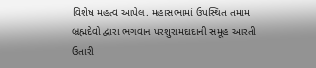વિશેષ મહત્વ આપેલ. મહાસભામાં ઉપસ્થિત તમામ બ્રહ્મદેવો દ્વારા ભગવાન પરશુરામદાદાની સમૂહ આરતી ઉતારી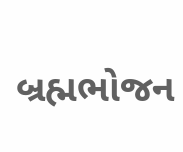બ્રહ્મભોજન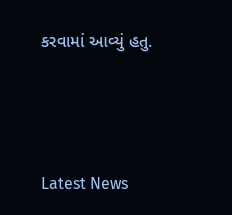કરવામાં આવ્યું હતુ.




Latest News